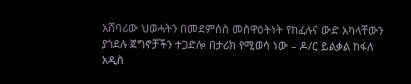አሸባሪው ህወሓትን በመደምሰስ መስዋዕትነት የከፈሉና ውድ አካላቸውን ያጎደሉ ጀግኖቻችን ተጋድሎ በታሪክ የሚወሳ ነው – ዶ/ር ይልቃል ከፋለ
አዲስ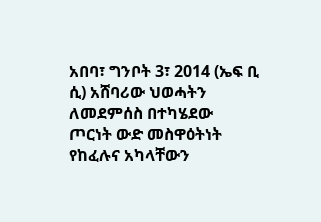አበባ፣ ግንቦት 3፣ 2014 (ኤፍ ቢ ሲ) አሸባሪው ህወሓትን ለመደምሰስ በተካሄደው ጦርነት ውድ መስዋዕትነት የከፈሉና አካላቸውን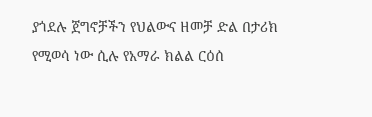ያጎደሉ ጀግኖቻችን የህልውና ዘመቻ ድል በታሪክ የሚወሳ ነው ሲሉ የአማራ ክልል ርዕሰ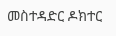መስተዳድር ዶክተር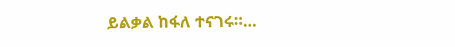ይልቃል ከፋለ ተናገሩ።…